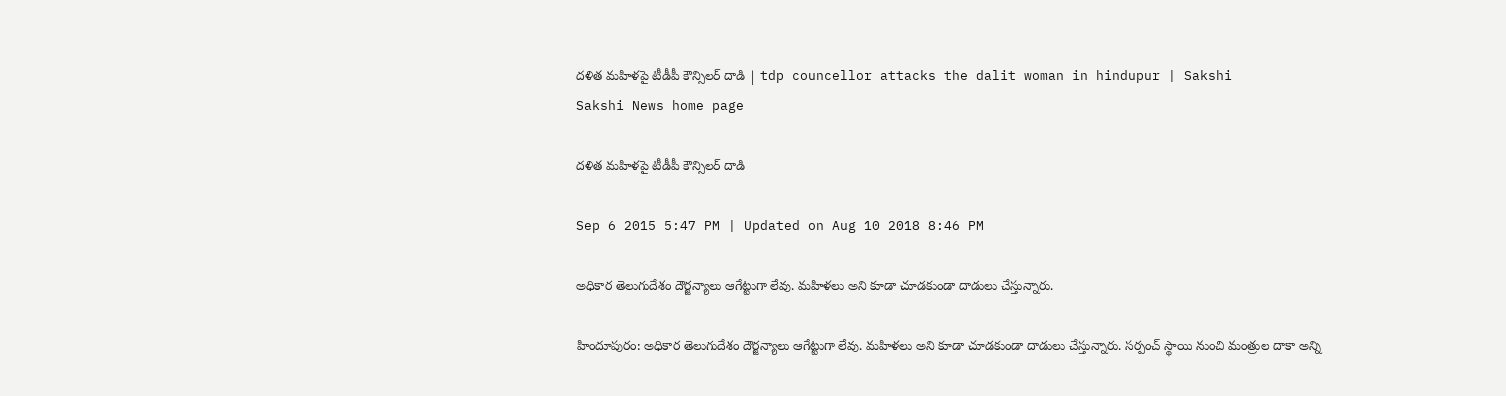దళిత మహిళపై టీడీపీ కౌన్సిలర్ దాడి | tdp councellor attacks the dalit woman in hindupur | Sakshi
Sakshi News home page

దళిత మహిళపై టీడీపీ కౌన్సిలర్ దాడి

Sep 6 2015 5:47 PM | Updated on Aug 10 2018 8:46 PM

అధికార తెలుగుదేశం దౌర్జన్యాలు ఆగేట్టుగా లేవు. మహిళలు అని కూడా చూడకుండా దాడులు చేస్తున్నారు.

హిందూపురం: అధికార తెలుగుదేశం దౌర్జన్యాలు ఆగేట్టుగా లేవు. మహిళలు అని కూడా చూడకుండా దాడులు చేస్తున్నారు. సర్పంచ్ స్థాయి నుంచి మంత్రుల దాకా అన్ని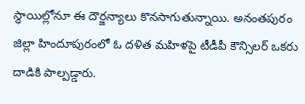స్థాయిల్లోనూ ఈ దౌర్జన్యాలు కొనసాగుతున్నాయి. అనంతపురం జిల్లా హిందూపురంలో ఓ దళిత మహిళపై టీడీపీ కౌన్సిలర్ ఒకరు దాడికి పాల్పడ్డారు.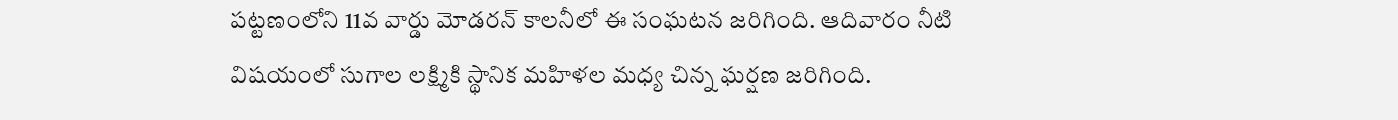పట్టణంలోని 11వ వార్డు మోడరన్ కాలనీలో ఈ సంఘటన జరిగింది. ఆదివారం నీటి విషయంలో సుగాల లక్ష్మికి స్థానిక మహిళల మధ్య చిన్న ఘర్షణ జరిగింది.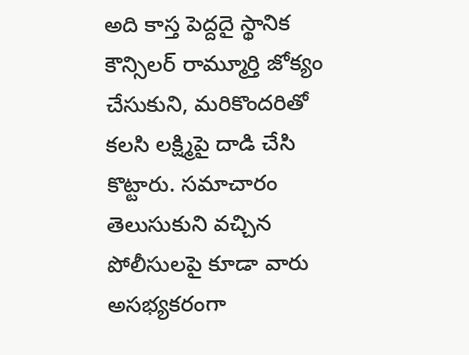అది కాస్త పెద్దదై స్థానిక కౌన్సిలర్ రామ్మూర్తి జోక్యం చేసుకుని, మరికొందరితో కలసి లక్ష్మిపై దాడి చేసి కొట్టారు. సమాచారం తెలుసుకుని వచ్చిన పోలీసులపై కూడా వారు అసభ్యకరంగా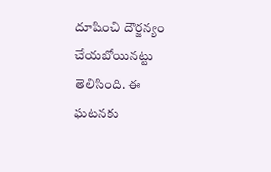దూషించి దౌర్జన్యం చేయబోయినట్టు తెలిసింది. ఈ ఘటనకు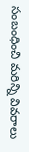సంబంధించి మరిన్ని వివరాలు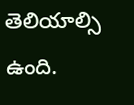తెలియాల్సి ఉంది.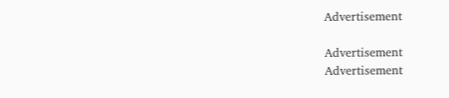Advertisement

Advertisement
Advertisement